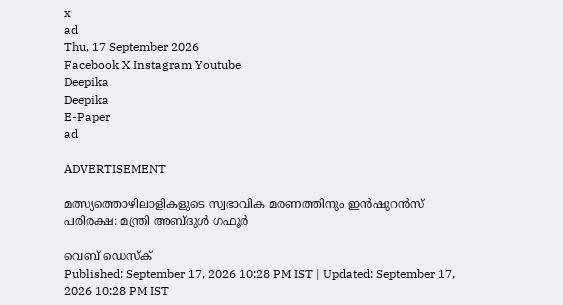x
ad
Thu, 17 September 2026
Facebook X Instagram Youtube
Deepika
Deepika
E-Paper
ad

ADVERTISEMENT

മത്സ്യത്തൊഴിലാളികളുടെ സ്വഭാവിക മരണത്തിനും ഇൻഷുറൻസ് പരിരക്ഷ: മന്ത്രി അബ്ദുൾ ഗഫൂർ

വെബ് ഡെസ്ക്
Published: September 17, 2026 10:28 PM IST | Updated: September 17, 2026 10:28 PM IST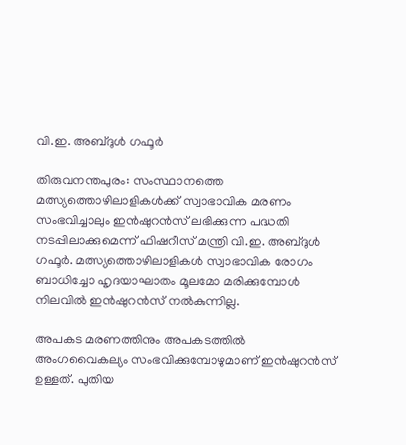വി.ഇ. അബ്ദുൾ ഗഫൂര്‍

തിരുവനന്തപുരം: സംസ്ഥാനത്തെ മത്സ്യത്തൊഴിലാളികള്‍ക്ക് സ്വാഭാവിക മരണം സംഭവിച്ചാലും ഇന്‍ഷുറന്‍സ് ലഭിക്കുന്ന പദ്ധതി നടപ്പിലാക്കുമെന്ന് ഫിഷറീസ് മന്ത്രി വി.ഇ. അബ്ദുൾ ഗഫൂര്‍. മത്സ്യത്തൊഴിലാളികള്‍ സ്വാഭാവിക രോഗം ബാധിച്ചോ ഹൃദയാഘാതം മൂലമോ മരിക്കുമ്പോള്‍ നിലവില്‍ ഇന്‍ഷുറന്‍സ് നല്‍കുന്നില്ല.

അപകട മരണത്തിനും അപകടത്തില്‍ അംഗവൈകല്യം സംഭവിക്കുമ്പോഴുമാണ് ഇന്‍ഷുറന്‍സ് ഉള്ളത്. പുതിയ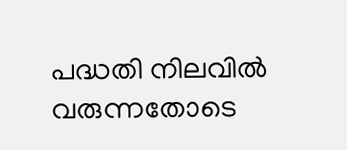പദ്ധതി നിലവില്‍ വരുന്നതോടെ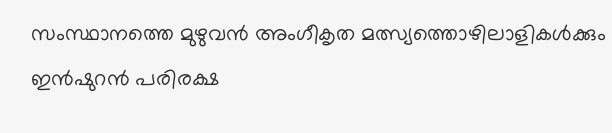സംസ്ഥാനത്തെ മുഴുവന്‍ അംഗീകൃത മത്സ്യത്തൊഴിലാളികള്‍ക്കും ഇന്‍ഷുറന്‍ പരിരക്ഷ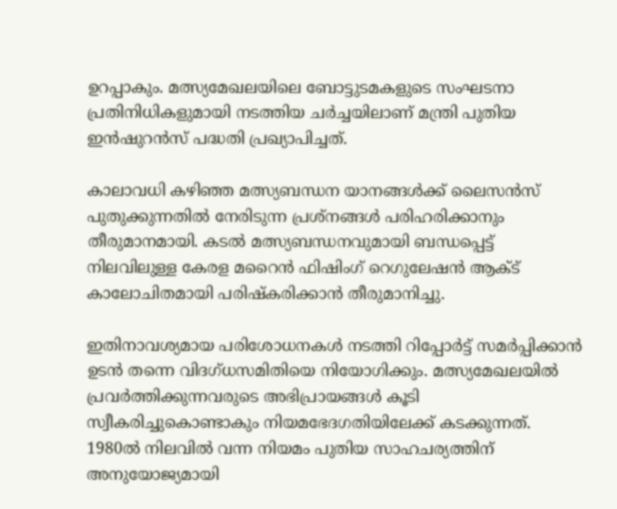ഉറപ്പാകും. മത്സ്യമേഖലയിലെ ബോട്ടുടമകളുടെ സംഘടനാ പ്രതിനിധികളുമായി നടത്തിയ ചര്‍ച്ചയിലാണ് മന്ത്രി പുതിയ ഇന്‍ഷുറന്‍സ് പദ്ധതി പ്രഖ്യാപിച്ചത്.

കാലാവധി കഴിഞ്ഞ മത്സ്യബന്ധന യാനങ്ങള്‍ക്ക് ലൈസന്‍സ് പുതുക്കുന്നതില്‍ നേരിടുന്ന പ്രശ്‌നങ്ങള്‍ പരിഹരിക്കാനും തീരുമാനമായി. കടല്‍ മത്സ്യബന്ധനവുമായി ബന്ധപ്പെട്ട് നിലവിലുള്ള കേരള മറൈന്‍ ഫിഷിംഗ് റെഗുലേഷന്‍ ആക്ട് കാലോചിതമായി പരിഷ്‌കരിക്കാന്‍ തീരുമാനിച്ചു.

ഇതിനാവശ്യമായ പരിശോധനകള്‍ നടത്തി റിപ്പോര്‍ട്ട് സമര്‍പ്പിക്കാന്‍ ഉടന്‍ തന്നെ വിദഗ്ധസമിതിയെ നിയോഗിക്കും. മത്സ്യമേഖലയില്‍ പ്രവര്‍ത്തിക്കുന്നവരുടെ അഭിപ്രായങ്ങള്‍ കൂടി സ്വീകരിച്ചുകൊണ്ടാകും നിയമഭേദഗതിയിലേക്ക് കടക്കുന്നത്. 1980ല്‍ നിലവില്‍ വന്ന നിയമം പുതിയ സാഹചര്യത്തിന് അനുയോജ്യമായി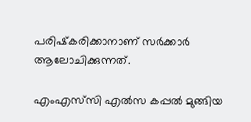പരിഷ്‌കരിക്കാനാണ് സര്‍ക്കാര്‍ ആലോചിക്കുന്നത്.

എംഎസ്‌സി എല്‍സ കപ്പല്‍ മുങ്ങിയ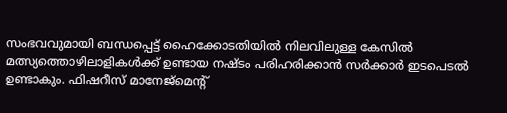സംഭവവുമായി ബന്ധപ്പെട്ട് ഹൈക്കോടതിയില്‍ നിലവിലുള്ള കേസില്‍ മത്സ്യത്തൊഴിലാളികള്‍ക്ക് ഉണ്ടായ നഷ്ടം പരിഹരിക്കാന്‍ സര്‍ക്കാര്‍ ഇടപെടല്‍ ഉണ്ടാകും. ഫിഷറീസ് മാനേജ്‌മെന്‍റ്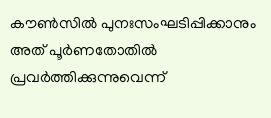കൗണ്‍സില്‍ പുനഃസംഘടിപ്പിക്കാനും അത് പൂര്‍ണതോതില്‍ പ്രവര്‍ത്തിക്കുന്നുവെന്ന്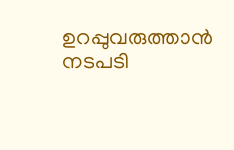ഉറപ്പുവരുത്താന്‍ നടപടി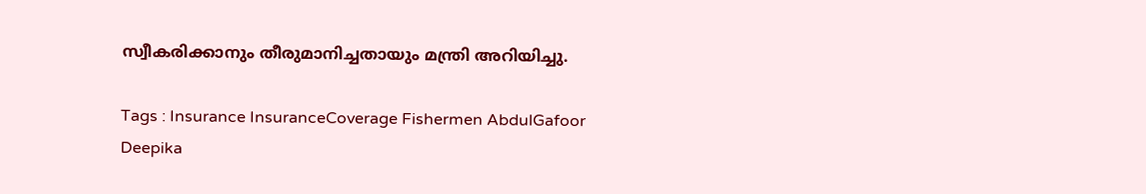സ്വീകരിക്കാനും തീരുമാനിച്ചതായും മന്ത്രി അറിയിച്ചു.

Tags : Insurance InsuranceCoverage Fishermen AbdulGafoor Deepika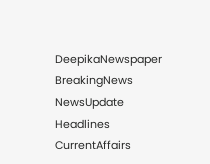DeepikaNewspaper BreakingNews NewsUpdate Headlines CurrentAffairs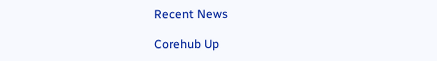Recent News

Corehub Up